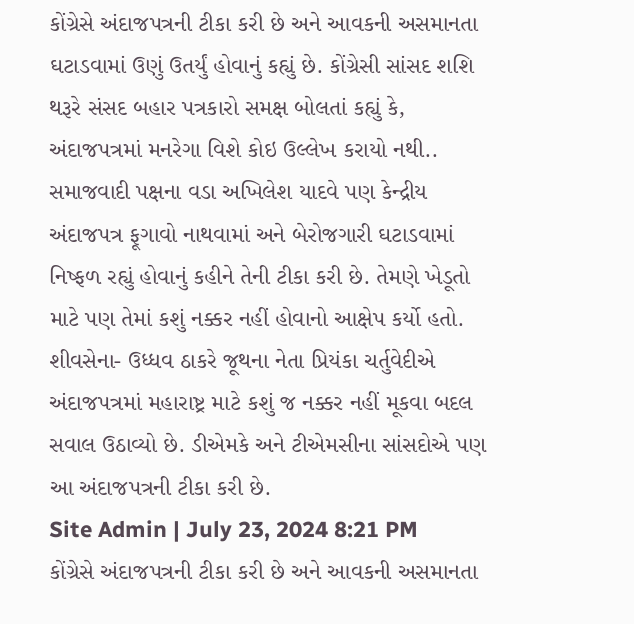કોંગ્રેસે અંદાજપત્રની ટીકા કરી છે અને આવકની અસમાનતા ઘટાડવામાં ઉણું ઉતર્યું હોવાનું કહ્યું છે. કોંગ્રેસી સાંસદ શશિ થરૂરે સંસદ બહાર પત્રકારો સમક્ષ બોલતાં કહ્યું કે, અંદાજપત્રમાં મનરેગા વિશે કોઇ ઉલ્લેખ કરાયો નથી..
સમાજવાદી પક્ષના વડા અખિલેશ યાદવે પણ કેન્દ્રીય અંદાજપત્ર ફૂગાવો નાથવામાં અને બેરોજગારી ઘટાડવામાં નિષ્ફળ રહ્યું હોવાનું કહીને તેની ટીકા કરી છે. તેમણે ખેડૂતો માટે પણ તેમાં કશું નક્કર નહીં હોવાનો આક્ષેપ કર્યો હતો.
શીવસેના- ઉધ્ધવ ઠાકરે જૂથના નેતા પ્રિયંકા ચર્તુવેદીએ અંદાજપત્રમાં મહારાષ્ટ્ર માટે કશું જ નક્કર નહીં મૂકવા બદલ સવાલ ઉઠાવ્યો છે. ડીએમકે અને ટીએમસીના સાંસદોએ પણ આ અંદાજપત્રની ટીકા કરી છે.
Site Admin | July 23, 2024 8:21 PM
કોંગ્રેસે અંદાજપત્રની ટીકા કરી છે અને આવકની અસમાનતા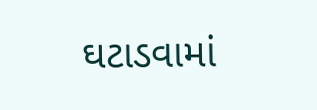ઘટાડવામાં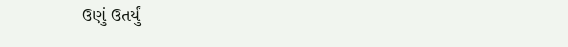ઉણું ઉતર્યું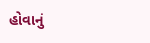હોવાનું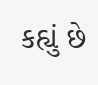કહ્યું છે